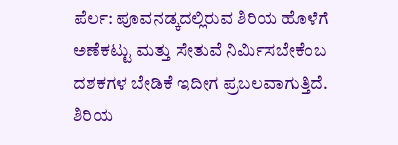ಪೆರ್ಲ: ಪೂವನಡ್ಕದಲ್ಲಿರುವ ಶಿರಿಯ ಹೊಳೆಗೆ ಅಣೆಕಟ್ಟು ಮತ್ತು ಸೇತುವೆ ನಿರ್ಮಿಸಬೇಕೆಂಬ ದಶಕಗಳ ಬೇಡಿಕೆ ಇದೀಗ ಪ್ರಬಲವಾಗುತ್ತಿದೆ.
ಶಿರಿಯ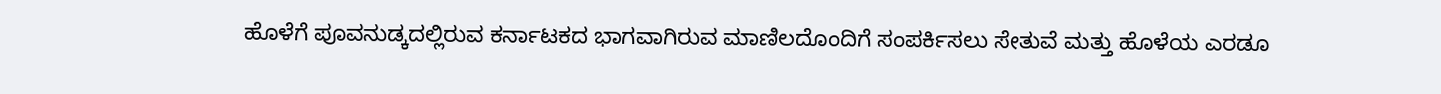ಹೊಳೆಗೆ ಪೂವನುಡ್ಕದಲ್ಲಿರುವ ಕರ್ನಾಟಕದ ಭಾಗವಾಗಿರುವ ಮಾಣಿಲದೊಂದಿಗೆ ಸಂಪರ್ಕಿಸಲು ಸೇತುವೆ ಮತ್ತು ಹೊಳೆಯ ಎರಡೂ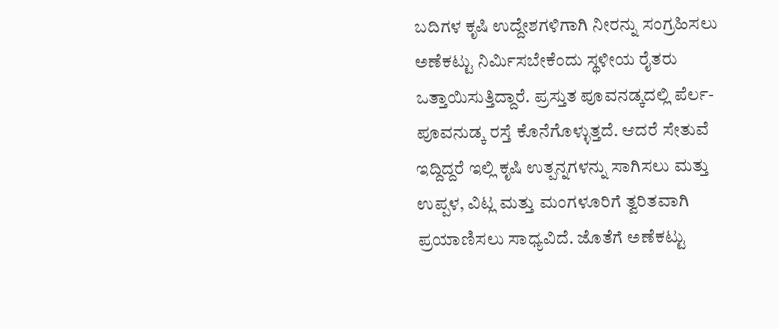ಬದಿಗಳ ಕೃಷಿ ಉದ್ದೇಶಗಳಿಗಾಗಿ ನೀರನ್ನು ಸಂಗ್ರಹಿಸಲು ಅಣೆಕಟ್ಟು ನಿರ್ಮಿಸಬೇಕೆಂದು ಸ್ಥಳೀಯ ರೈತರು ಒತ್ತಾಯಿಸುತ್ತಿದ್ದಾರೆ. ಪ್ರಸ್ತುತ ಪೂವನಡ್ಕದಲ್ಲಿ ಪೆರ್ಲ-ಪೂವನುಡ್ಕ ರಸ್ತೆ ಕೊನೆಗೊಳ್ಳುತ್ತದೆ. ಆದರೆ ಸೇತುವೆ ಇದ್ದಿದ್ದರೆ ಇಲ್ಲಿ ಕೃಷಿ ಉತ್ಪನ್ನಗಳನ್ನು ಸಾಗಿಸಲು ಮತ್ತು ಉಪ್ಪಳ, ವಿಟ್ಲ ಮತ್ತು ಮಂಗಳೂರಿಗೆ ತ್ವರಿತವಾಗಿ ಪ್ರಯಾಣಿಸಲು ಸಾಧ್ಯವಿದೆ. ಜೊತೆಗೆ ಅಣೆಕಟ್ಟು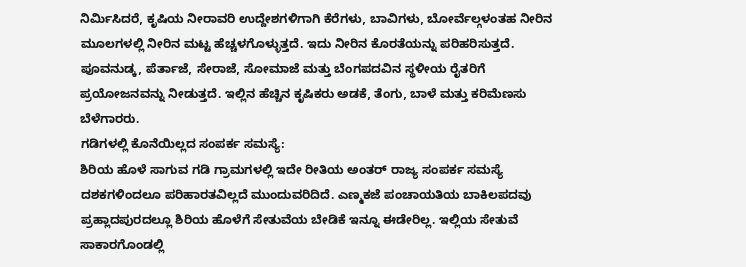ನಿರ್ಮಿಸಿದರೆ, ಕೃಷಿಯ ನೀರಾವರಿ ಉದ್ದೇಶಗಳಿಗಾಗಿ ಕೆರೆಗಳು, ಬಾವಿಗಳು, ಬೋರ್ವೆಲ್ಗಳಂತಹ ನೀರಿನ ಮೂಲಗಳಲ್ಲಿ ನೀರಿನ ಮಟ್ಟ ಹೆಚ್ಚಳಗೊಳ್ಳುತ್ತದೆ. ಇದು ನೀರಿನ ಕೊರತೆಯನ್ನು ಪರಿಹರಿಸುತ್ತದೆ. ಪೂವನುಡ್ಕ, ಪೆರ್ತಾಜೆ, ಸೇರಾಜೆ, ಸೋಮಾಜೆ ಮತ್ತು ಬೆಂಗಪದವಿನ ಸ್ಥಳೀಯ ರೈತರಿಗೆ ಪ್ರಯೋಜನವನ್ನು ನೀಡುತ್ತದೆ. ಇಲ್ಲಿನ ಹೆಚ್ಚಿನ ಕೃಷಿಕರು ಅಡಕೆ, ತೆಂಗು, ಬಾಳೆ ಮತ್ತು ಕರಿಮೆಣಸು ಬೆಳೆಗಾರರು.
ಗಡಿಗಳಲ್ಲಿ ಕೊನೆಯಿಲ್ಲದ ಸಂಪರ್ಕ ಸಮಸ್ಯೆ:
ಶಿರಿಯ ಹೊಳೆ ಸಾಗುವ ಗಡಿ ಗ್ರಾಮಗಳಲ್ಲಿ ಇದೇ ರೀತಿಯ ಅಂತರ್ ರಾಜ್ಯ ಸಂಪರ್ಕ ಸಮಸ್ಯೆ ದಶಕಗಳಿಂದಲೂ ಪರಿಹಾರತವಿಲ್ಲದೆ ಮುಂದುವರಿದಿದೆ. ಎಣ್ಮಕಜೆ ಪಂಚಾಯತಿಯ ಬಾಕಿಲಪದವು ಪ್ರಹ್ಲಾದಪುರದಲ್ಲೂ ಶಿರಿಯ ಹೊಳೆಗೆ ಸೇತುವೆಯ ಬೇಡಿಕೆ ಇನ್ನೂ ಈಡೇರಿಲ್ಲ. ಇಲ್ಲಿಯ ಸೇತುವೆ ಸಾಕಾರಗೊಂಡಲ್ಲಿ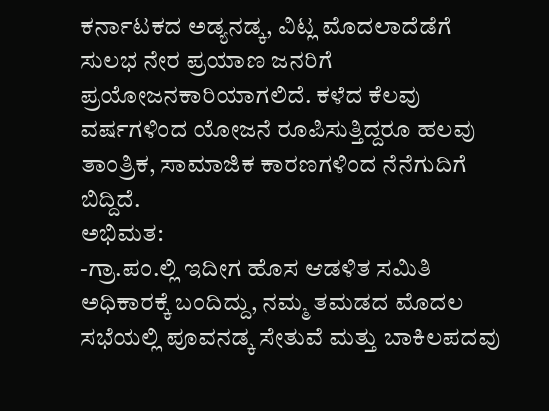ಕರ್ನಾಟಕದ ಅಡ್ಯನಡ್ಕ, ವಿಟ್ಲ ಮೊದಲಾದೆಡೆಗೆ ಸುಲಭ ನೇರ ಪ್ರಯಾಣ ಜನರಿಗೆ ಪ್ರಯೋಜನಕಾರಿಯಾಗಲಿದೆ. ಕಳೆದ ಕೆಲವು ವರ್ಷಗಳಿಂದ ಯೋಜನೆ ರೂಪಿಸುತ್ತಿದ್ದರೂ ಹಲವು ತಾಂತ್ರಿಕ, ಸಾಮಾಜಿಕ ಕಾರಣಗಳಿಂದ ನೆನೆಗುದಿಗೆ ಬಿದ್ದಿದೆ.
ಅಭಿಮತ:
-ಗ್ರಾ.ಪಂ.ಲ್ಲಿ ಇದೀಗ ಹೊಸ ಆಡಳಿತ ಸಮಿತಿ ಅಧಿಕಾರಕ್ಕೆ ಬಂದಿದ್ದು, ನಮ್ಮ ತಮಡದ ಮೊದಲ ಸಭೆಯಲ್ಲಿ ಪೂವನಡ್ಕ ಸೇತುವೆ ಮತ್ತು ಬಾಕಿಲಪದವು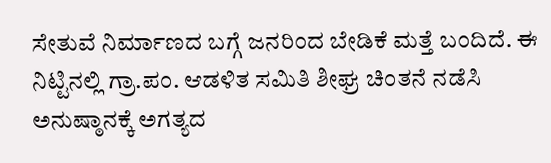ಸೇತುವೆ ನಿರ್ಮಾಣದ ಬಗ್ಗೆ ಜನರಿಂದ ಬೇಡಿಕೆ ಮತ್ತೆ ಬಂದಿದೆ. ಈ ನಿಟ್ಟಿನಲ್ಲಿ ಗ್ರಾ.ಪಂ. ಆಡಳಿತ ಸಮಿತಿ ಶೀಘ್ರ ಚಿಂತನೆ ನಡೆಸಿ ಅನುಷ್ಠಾನಕ್ಕೆ ಅಗತ್ಯದ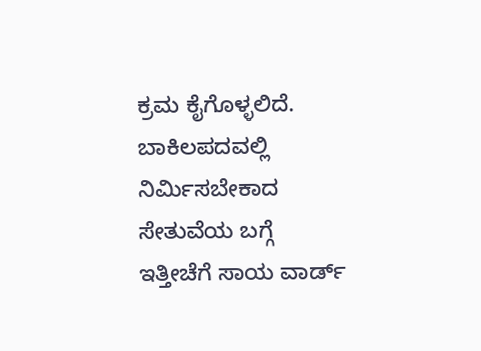ಕ್ರಮ ಕೈಗೊಳ್ಳಲಿದೆ. ಬಾಕಿಲಪದವಲ್ಲಿ ನಿರ್ಮಿಸಬೇಕಾದ ಸೇತುವೆಯ ಬಗ್ಗೆ ಇತ್ತೀಚೆಗೆ ಸಾಯ ವಾರ್ಡ್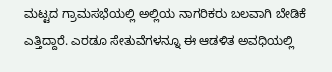ಮಟ್ಟದ ಗ್ರಾಮಸಭೆಯಲ್ಲಿ ಅಲ್ಲಿಯ ನಾಗರಿಕರು ಬಲವಾಗಿ ಬೇಡಿಕೆ ಎತ್ತಿದ್ದಾರೆ. ಎರಡೂ ಸೇತುವೆಗಳನ್ನೂ ಈ ಆಡಳಿತ ಅವಧಿಯಲ್ಲಿ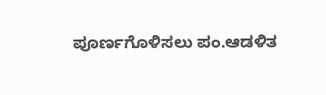ಪೂರ್ಣಗೊಳಿಸಲು ಪಂ.ಆಡಳಿತ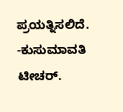ಪ್ರಯತ್ನಿಸಲಿದೆ.
-ಕುಸುಮಾವತಿ ಟೀಚರ್.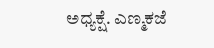ಅಧ್ಯಕ್ಷೆ. ಎಣ್ಮಕಜೆ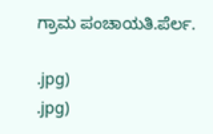ಗ್ರಾಮ ಪಂಚಾಯತಿ.ಪೆರ್ಲ.

.jpg)
.jpg)